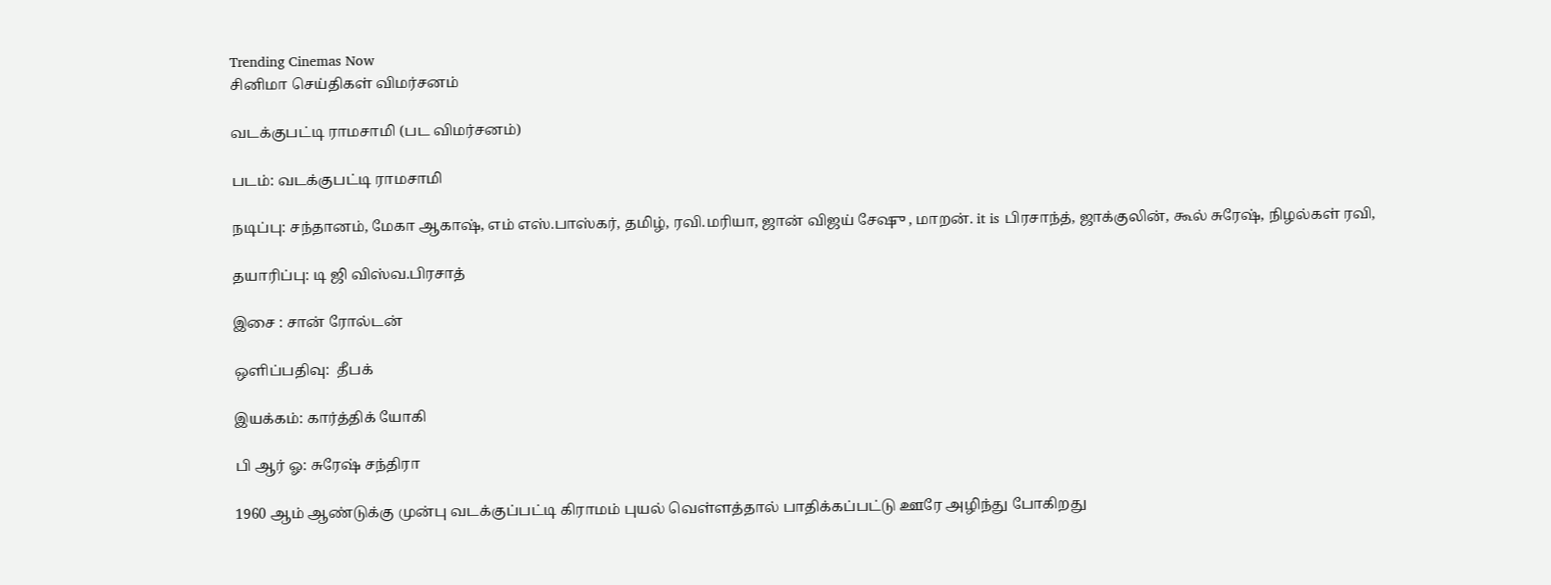Trending Cinemas Now
சினிமா செய்திகள் விமர்சனம்

வடக்குபட்டி ராமசாமி (பட விமர்சனம்)

படம்: வடக்குபட்டி ராமசாமி

நடிப்பு: சந்தானம், மேகா ஆகாஷ், எம் எஸ்.பாஸ்கர், தமிழ், ரவி.மரியா, ஜான் விஜய் சேஷு , மாறன். it is பிரசாந்த், ஜாக்குலின், கூல் சுரேஷ், நிழல்கள் ரவி,

தயாரிப்பு: டி ஜி விஸ்வ.பிரசாத்

இசை : சான் ரோல்டன்

ஒளிப்பதிவு:  தீபக்

இயக்கம்: கார்த்திக் யோகி

பி ஆர் ஓ: சுரேஷ் சந்திரா

1960 ஆம் ஆண்டுக்கு முன்பு வடக்குப்பட்டி கிராமம் புயல் வெள்ளத்தால் பாதிக்கப்பட்டு ஊரே அழிந்து போகிறது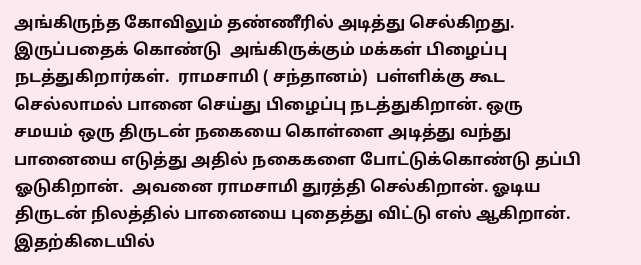அங்கிருந்த கோவிலும் தண்ணீரில் அடித்து செல்கிறது.  இருப்பதைக் கொண்டு  அங்கிருக்கும் மக்கள் பிழைப்பு நடத்துகிறார்கள்.  ராமசாமி ( சந்தானம்)  பள்ளிக்கு கூட செல்லாமல் பானை செய்து பிழைப்பு நடத்துகிறான். ஒரு சமயம் ஒரு திருடன் நகையை கொள்ளை அடித்து வந்து பானையை எடுத்து அதில் நகைகளை போட்டுக்கொண்டு தப்பி ஓடுகிறான்.  அவனை ராமசாமி துரத்தி செல்கிறான். ஓடிய திருடன் நிலத்தில் பானையை புதைத்து விட்டு எஸ் ஆகிறான்.  இதற்கிடையில்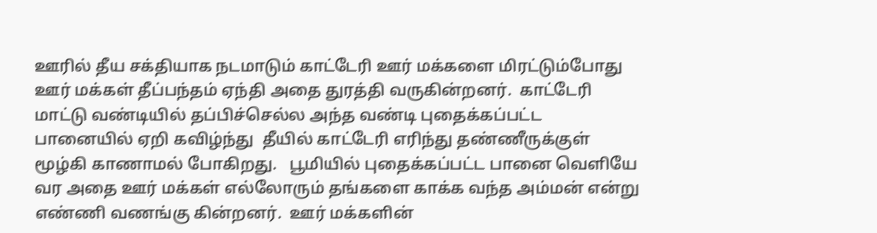ஊரில் தீய சக்தியாக நடமாடும் காட்டேரி ஊர் மக்களை மிரட்டும்போது ஊர் மக்கள் தீப்பந்தம் ஏந்தி அதை துரத்தி வருகின்றனர்.  காட்டேரி மாட்டு வண்டியில் தப்பிச்செல்ல அந்த வண்டி புதைக்கப்பட்ட பானையில் ஏறி கவிழ்ந்து  தீயில் காட்டேரி எரிந்து தண்ணீருக்குள் மூழ்கி காணாமல் போகிறது.   பூமியில் புதைக்கப்பட்ட பானை வெளியே  வர அதை ஊர் மக்கள் எல்லோரும் தங்களை காக்க வந்த அம்மன் என்று எண்ணி வணங்கு கின்றனர்.  ஊர் மக்களின்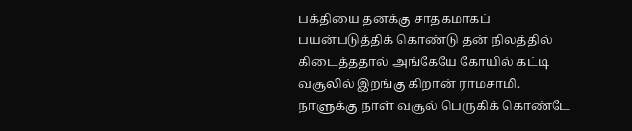பக்தியை தனக்கு சாதகமாகப் பயன்படுத்திக் கொண்டு தன் நிலத்தில் கிடைத்ததால் அங்கேயே கோயில் கட்டி வசூலில் இறங்கு கிறான் ராமசாமி. நாளுக்கு நாள் வசூல் பெருகிக் கொண்டே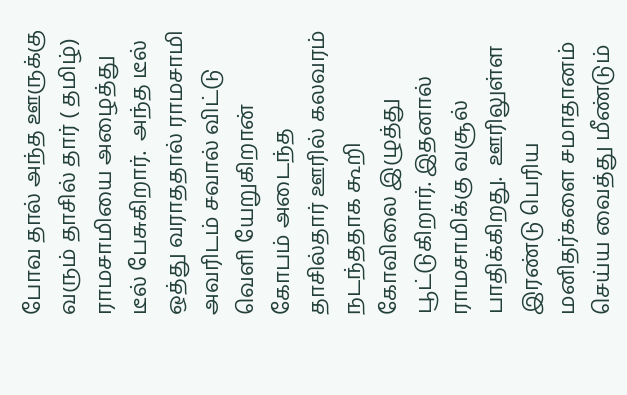போவ தால் அந்த ஊருக்கு வரும் தாசில் தார் ( தமிழ்)  ராமசாமியை அழைத்து டீல் பேசுகிறார்.  அந்த டீல் ஒத்து வராததால் ராமசாமி அவரிடம் சவால் விட்டு வெளி யேறுகிறான்   கோபம் அடைந்த தாசில்தார் ஊரில் கலவரம் நடந்ததாக கூறி கோவிலை இழுத்து பூட்டுகிறார். இதனால் ராமசாமிக்கு வசூல் பாதிக்கிறது.  ஊரிலுள்ள இரண்டு பெரிய மனிதர்களை சமாதானம் செய்ய வைத்து மீண்டும்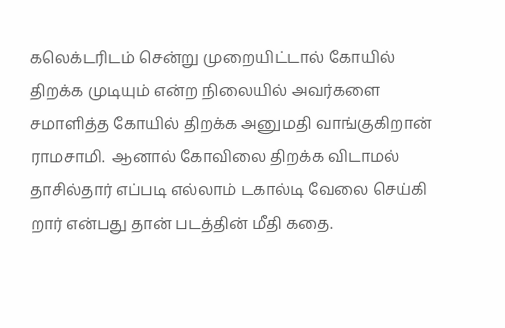கலெக்டரிடம் சென்று முறையிட்டால் கோயில் திறக்க முடியும் என்ற நிலையில் அவர்களை சமாளித்த கோயில் திறக்க அனுமதி வாங்குகிறான் ராமசாமி.  ஆனால் கோவிலை திறக்க விடாமல்  தாசில்தார் எப்படி எல்லாம் டகால்டி வேலை செய்கி றார் என்பது தான் படத்தின் மீதி கதை.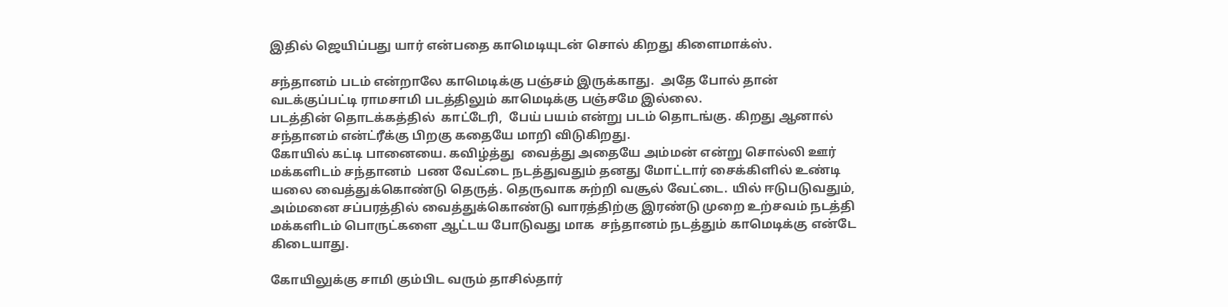இதில் ஜெயிப்பது யார் என்பதை காமெடியுடன் சொல் கிறது கிளைமாக்ஸ்.

சந்தானம் படம் என்றாலே காமெடிக்கு பஞ்சம் இருக்காது.  அதே போல் தான் வடக்குப்பட்டி ராமசாமி படத்திலும் காமெடிக்கு பஞ்சமே இல்லை.
படத்தின் தொடக்கத்தில்  காட்டேரி,  பேய் பயம் என்று படம் தொடங்கு. கிறது ஆனால் சந்தானம் என்ட்ரீக்கு பிறகு கதையே மாறி விடுகிறது.
கோயில் கட்டி பானையை. கவிழ்த்து  வைத்து அதையே அம்மன் என்று சொல்லி ஊர் மக்களிடம் சந்தானம்  பண வேட்டை நடத்துவதும் தனது மோட்டார் சைக்கிளில் உண்டி யலை வைத்துக்கொண்டு தெருத். தெருவாக சுற்றி வசூல் வேட்டை. யில் ஈடுபடுவதும், அம்மனை சப்பரத்தில் வைத்துக்கொண்டு வாரத்திற்கு இரண்டு முறை உற்சவம் நடத்தி மக்களிடம் பொருட்களை ஆட்டய போடுவது மாக  சந்தானம் நடத்தும் காமெடிக்கு என்டே கிடையாது.

கோயிலுக்கு சாமி கும்பிட வரும் தாசில்தார்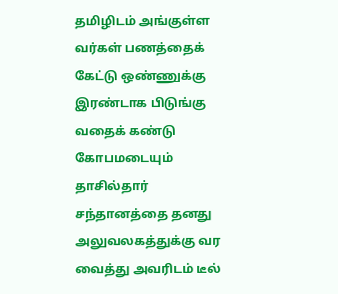தமிழிடம் அங்குள்ள வர்கள் பணத்தைக் கேட்டு ஒண்ணுக்கு இரண்டாக பிடுங்கு வதைக் கண்டு கோபமடையும் தாசில்தார் சந்தானத்தை தனது அலுவலகத்துக்கு வர வைத்து அவரிடம் டீல்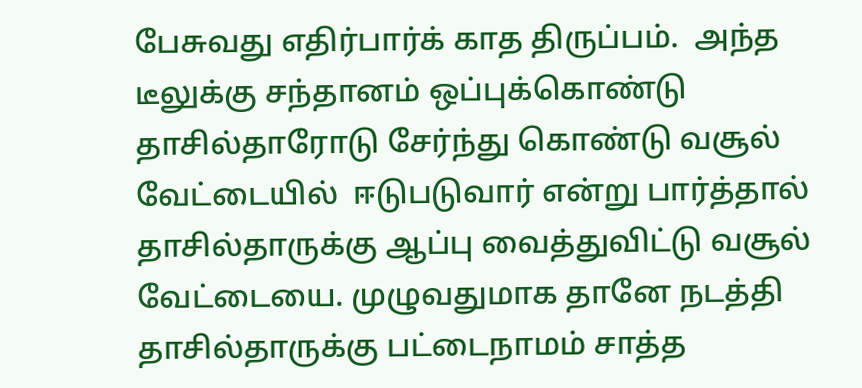பேசுவது எதிர்பார்க் காத திருப்பம்.  அந்த டீலுக்கு சந்தானம் ஒப்புக்கொண்டு தாசில்தாரோடு சேர்ந்து கொண்டு வசூல் வேட்டையில்  ஈடுபடுவார் என்று பார்த்தால் தாசில்தாருக்கு ஆப்பு வைத்துவிட்டு வசூல் வேட்டையை. முழுவதுமாக தானே நடத்தி தாசில்தாருக்கு பட்டைநாமம் சாத்த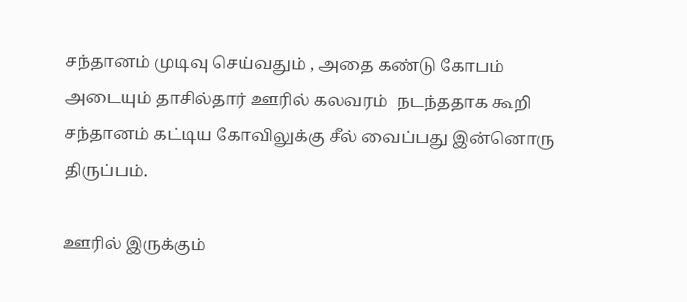சந்தானம் முடிவு செய்வதும் , அதை கண்டு கோபம் அடையும் தாசில்தார் ஊரில் கலவரம்  நடந்ததாக கூறி சந்தானம் கட்டிய கோவிலுக்கு சீல் வைப்பது இன்னொரு திருப்பம்.

ஊரில் இருக்கும்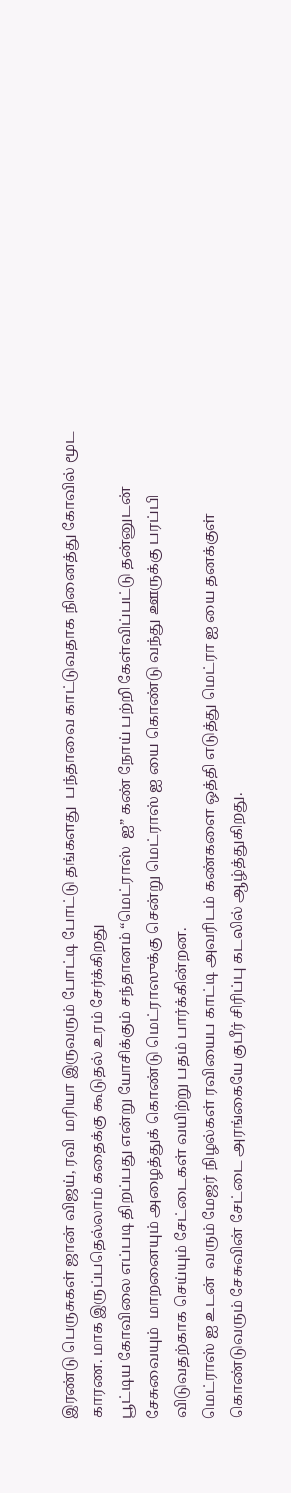இரண்டு பெருசுகள் ஜான் விஜய், ரவி  மரியா இருவரும் போட்டி போட்டு தங்களது  பந்தாவை காட்டுவதாக நினைத்து கோவில் மூட காரண. மாக இருப்பதெல்லாம் கதைக்கு கூடுதல் உரம் சேர்க்கிறது
பூட்டிய கோவிலை எப்படி திறப்பது என்று யோசிக்கும் சந்தானம் “மெட்ராஸ்  ஐ” கண் நோய் பற்றி கேள்விப்பட்டு தன்னுடன் சேசுவையும்  மாறனையும் அழைத்துக் கொண்டு மெட்ராஸுக்கு சென்று மெட்ராஸ் ஐ யை கொண்டு வந்து ஊருக்கு பரப்பி விடுவதற்காக செய்யும் சேட்டைகள் வயிற்று பதம் பார்க்கின்றன.
மெட்ராஸ் ஐ உடன்  வரும் மேஜர் நிழல்கள் ரவியைப காட்டி அவரிடம் கண்களை ஒத்தி எடுத்து மெட்ரா ஐ யை தனக்குள் கொண்டுவரும் சேசுவின் சேட்டை அரங்கையே குபீர் சிரிப்பு கடலில் ஆழ்த்துகிறது.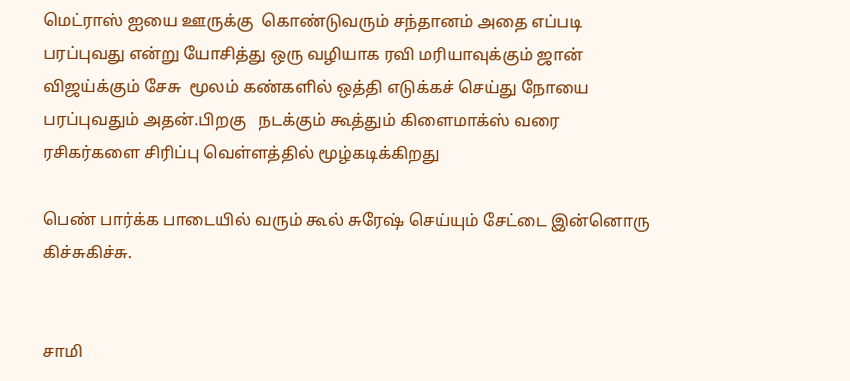மெட்ராஸ் ஐயை ஊருக்கு  கொண்டுவரும் சந்தானம் அதை எப்படி பரப்புவது என்று யோசித்து ஒரு வழியாக ரவி மரியாவுக்கும் ஜான் விஜய்க்கும் சேசு  மூலம் கண்களில் ஒத்தி எடுக்கச் செய்து நோயை பரப்புவதும் அதன்.பிறகு   நடக்கும் கூத்தும் கிளைமாக்ஸ் வரை ரசிகர்களை சிரிப்பு வெள்ளத்தில் மூழ்கடிக்கிறது

பெண் பார்க்க பாடையில் வரும் கூல் சுரேஷ் செய்யும் சேட்டை இன்னொரு  கிச்சுகிச்சு.


சாமி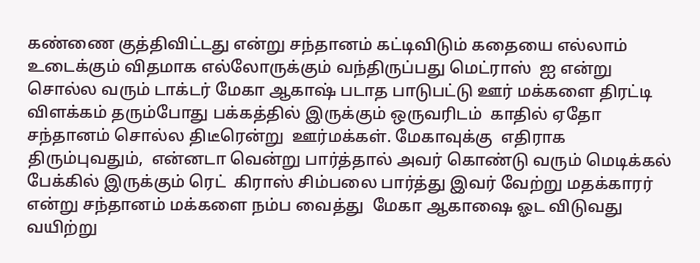கண்ணை குத்திவிட்டது என்று சந்தானம் கட்டிவிடும் கதையை எல்லாம் உடைக்கும் விதமாக எல்லோருக்கும் வந்திருப்பது மெட்ராஸ்  ஐ என்று சொல்ல வரும் டாக்டர் மேகா ஆகாஷ் படாத பாடுபட்டு ஊர் மக்களை திரட்டி விளக்கம் தரும்போது பக்கத்தில் இருக்கும் ஒருவரிடம்  காதில் ஏதோ சந்தானம் சொல்ல திடீரென்று  ஊர்மக்கள். மேகாவுக்கு  எதிராக திரும்புவதும்,  என்னடா வென்று பார்த்தால் அவர் கொண்டு வரும் மெடிக்கல் பேக்கில் இருக்கும் ரெட்  கிராஸ் சிம்பலை பார்த்து இவர் வேற்று மதக்காரர் என்று சந்தானம் மக்களை நம்ப வைத்து  மேகா ஆகாஷை ஓட விடுவது வயிற்று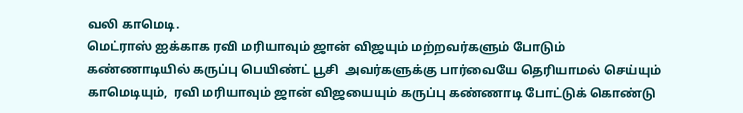வலி காமெடி.
மெட்ராஸ் ஐக்காக ரவி மரியாவும் ஜான் விஜயும் மற்றவர்களும் போடும் கண்ணாடியில் கருப்பு பெயிண்ட் பூசி  அவர்களுக்கு பார்வையே தெரியாமல் செய்யும்  காமெடியும்,  ரவி மரியாவும் ஜான் விஜயையும் கருப்பு கண்ணாடி போட்டுக் கொண்டு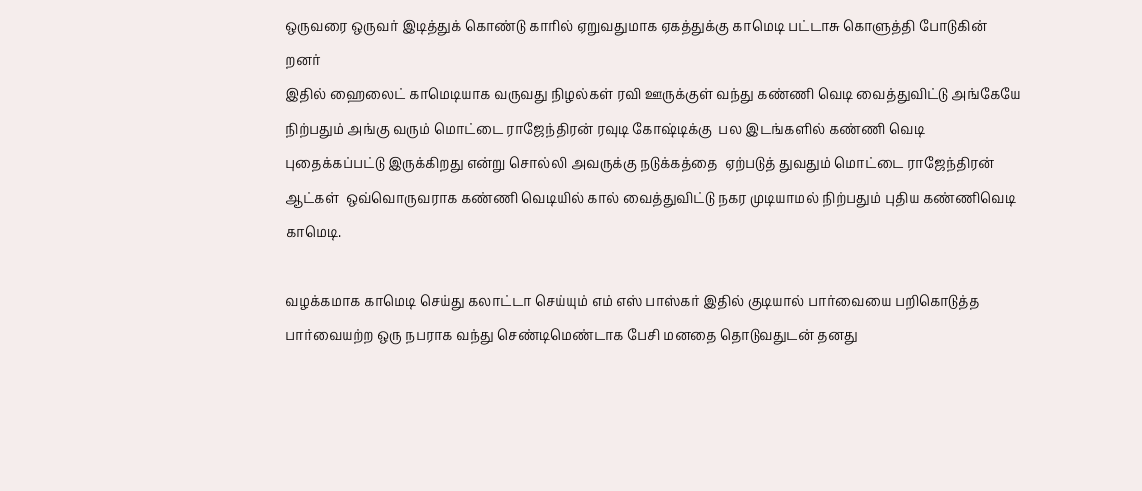ஒருவரை ஒருவர் இடித்துக் கொண்டு காரில் ஏறுவதுமாக ஏகத்துக்கு காமெடி பட்டாசு கொளுத்தி போடுகின் றனர்
இதில் ஹைலைட் காமெடியாக வருவது நிழல்கள் ரவி ஊருக்குள் வந்து கண்ணி வெடி வைத்துவிட்டு அங்கேயே நிற்பதும் அங்கு வரும் மொட்டை ராஜேந்திரன் ரவுடி கோஷ்டிக்கு  பல இடங்களில் கண்ணி வெடி புதைக்கப்பட்டு இருக்கிறது என்று சொல்லி அவருக்கு நடுக்கத்தை  ஏற்படுத் துவதும் மொட்டை ராஜேந்திரன் ஆட்கள்  ஒவ்வொருவராக கண்ணி வெடியில் கால் வைத்துவிட்டு நகர முடியாமல் நிற்பதும் புதிய கண்ணிவெடி  காமெடி.

வழக்கமாக காமெடி செய்து கலாட்டா செய்யும் எம் எஸ் பாஸ்கர் இதில் குடியால் பார்வையை பறிகொடுத்த பார்வையற்ற ஒரு நபராக வந்து செண்டிமெண்டாக பேசி மனதை தொடுவதுடன் தனது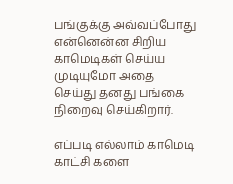பங்குக்கு அவ்வப்போது என்னென்ன சிறிய காமெடிகள் செய்ய முடியுமோ அதை செய்து தனது பங்கை நிறைவு செய்கிறார்.

எப்படி எல்லாம் காமெடி காட்சி களை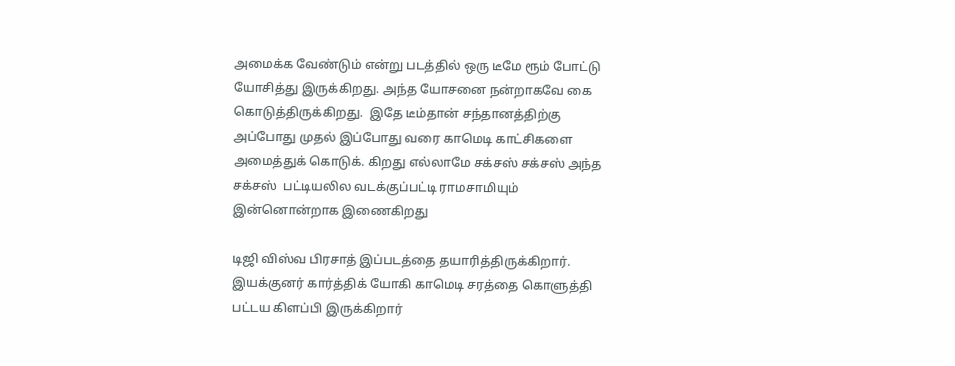அமைக்க வேண்டும் என்று படத்தில் ஒரு டீமே ரூம் போட்டு யோசித்து இருக்கிறது. அந்த யோசனை நன்றாகவே கை கொடுத்திருக்கிறது.  இதே டீம்தான் சந்தானத்திற்கு அப்போது முதல் இப்போது வரை காமெடி காட்சிகளை அமைத்துக் கொடுக். கிறது எல்லாமே சக்சஸ் சக்சஸ் அந்த சக்சஸ்  பட்டியலில வடக்குப்பட்டி ராமசாமியும் இன்னொன்றாக இணைகிறது

டிஜி விஸ்வ பிரசாத் இப்படத்தை தயாரித்திருக்கிறார்.  இயக்குனர் கார்த்திக் யோகி காமெடி சரத்தை கொளுத்தி பட்டய கிளப்பி இருக்கிறார்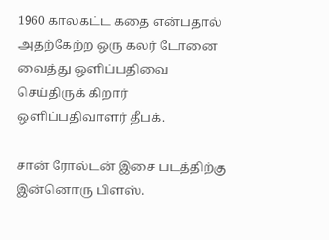1960 காலகட்ட கதை என்பதால் அதற்கேற்ற ஒரு கலர் டோனை வைத்து ஒளிப்பதிவை செய்திருக் கிறார் ஒளிப்பதிவாளர் தீபக்.

சான் ரோல்டன் இசை படத்திற்கு இன்னொரு பிளஸ்.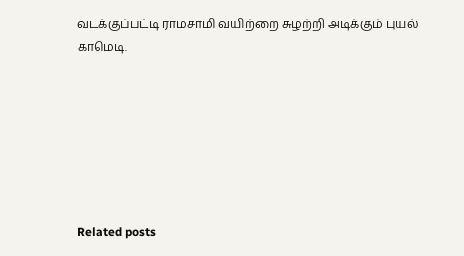வடக்குப்பட்டி ராமசாமி வயிற்றை சுழற்றி அடிக்கும் புயல் காமெடி.







Related posts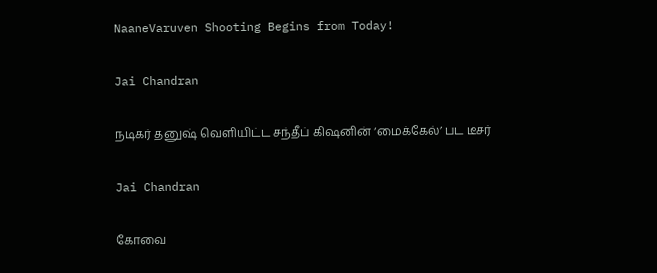NaaneVaruven Shooting Begins from Today!

Jai Chandran

நடிகர் தனுஷ் வெளியிட்ட சந்தீப் கிஷனின் ‘மைக்கேல்’ பட டீசர்

Jai Chandran

கோவை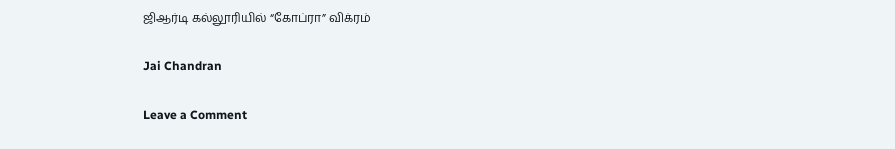ஜிஆர்டி கல்லூரியில் “கோப்ரா” விக்ரம்

Jai Chandran

Leave a Comment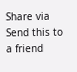Share via
Send this to a friend